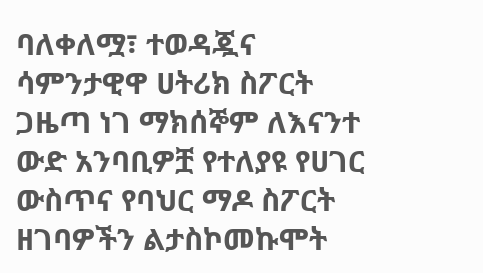ባለቀለሟ፣ ተወዳጇና ሳምንታዊዋ ሀትሪክ ስፖርት ጋዜጣ ነገ ማክሰኞም ለእናንተ ውድ አንባቢዎቿ የተለያዩ የሀገር ውስጥና የባህር ማዶ ስፖርት ዘገባዎችን ልታስኮመኩሞት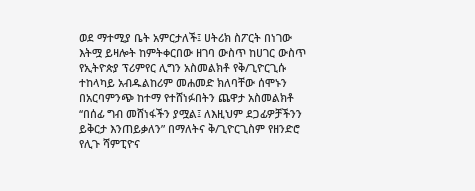ወደ ማተሚያ ቤት አምርታለች፤ ሀትሪክ ስፖርት በነገው እትሟ ይዛሎት ከምትቀርበው ዘገባ ውስጥ ከሀገር ውስጥ የኢትዮጵያ ፕሪምየር ሊግን አስመልክቶ የቅ/ጊዮርጊሱ ተከላካይ አብዱልከሪም መሐመድ ክለባቸው ሰሞኑን በአርባምንጭ ከተማ የተሸነፉበትን ጨዋታ አስመልክቶ ‘‘በሰፊ ግብ መሸነፋችን ያሟል፤ ለእዚህም ደጋፊዎቻችንን ይቅርታ እንጠይቃለን” በማለትና ቅ/ጊዮርጊስም የዘንድሮ የሊጉ ሻምፒዮና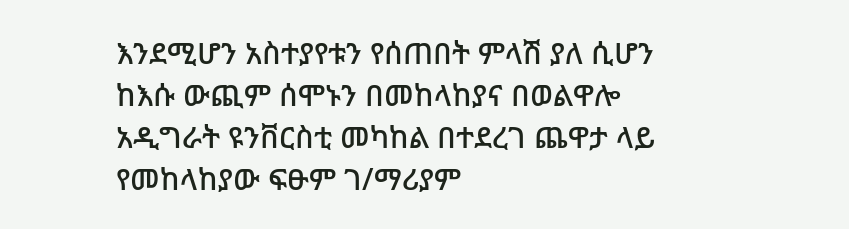እንደሚሆን አስተያየቱን የሰጠበት ምላሽ ያለ ሲሆን ከእሱ ውጪም ሰሞኑን በመከላከያና በወልዋሎ አዲግራት ዩንቨርስቲ መካከል በተደረገ ጨዋታ ላይ የመከላከያው ፍፁም ገ/ማሪያም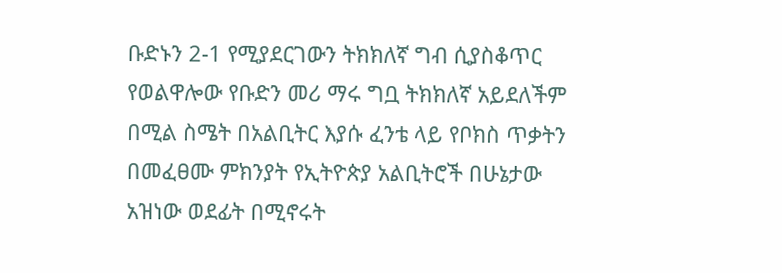ቡድኑን 2-1 የሚያደርገውን ትክክለኛ ግብ ሲያስቆጥር የወልዋሎው የቡድን መሪ ማሩ ግቧ ትክክለኛ አይደለችም በሚል ስሜት በአልቢትር እያሱ ፈንቴ ላይ የቦክስ ጥቃትን በመፈፀሙ ምክንያት የኢትዮጵያ አልቢትሮች በሁኔታው አዝነው ወደፊት በሚኖሩት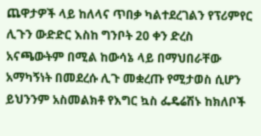ጨዋታዎች ላይ ከለላና ጥበቃ ካልተደረገልን የፕሪምየር ሊጉን ውድድር እስከ ግንቦት 20 ቀን ድረስ አናጫውትም በሚል ከውሳኔ ላይ በማህበራቸው አማካኝነት በመደረሱ ሊጉ መቋረጡ የሚታወስ ሲሆን ይህንንም አስመልክቶ የእግር ኳስ ፌዴሬሽኑ ከክለቦች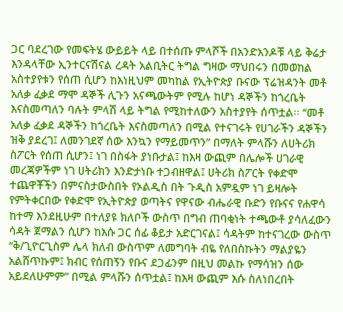ጋር ባደረገው የመፍትሄ ውይይት ላይ በተሰጡ ምላሾች በአንድአንዶቹ ላይ ቅሬታ እንዳላቸው ኢንተርናሽናል ረዳት አልቢትር ትግል ግዛው ማህበሩን በመወከል አስተያየቱን የሰጠ ሲሆን ከእነዚህም መካከል የኢትዮጵያ ቡናው ፕሬዝዳንት መቶ አለቃ ፈቃደ ማሞ ዳኞች ሊጉን አናጫውትም የሚሉ ከሆነ ዳኞችን ከጎረቤት እናስመጣለን ባሉት ምላሽ ላይ ትግል የሚከተለውን አስተያየት ሰጥቷል፡፡ ‘‘መቶ አለቃ ፈቃደ ዳኞችን ከጎረቤት እናስመጣለን በሚል የተናገሩት የሀገራችን ዳኞችን ዝቅ ያደረገ፤ ለመንገደኛ ሰው እንኳን የማይመጥን” በማለት ምላሹን ለሀትሪክ ስፖርት የሰጠ ሲሆን፤ ነገ በስፋት ያነቡታል፤ ከእዛ ውጪም በሌሎች ሀገራዊ መረጃዎችም ነገ ሀትሪክን እንድታነቡ ተጋብዘዋል፤ ሀትሪክ ስፖርት የቀድሞ ተጨዋቾችን በምናስታውስበት የኦልዲስ በት ጉዲስ አምዷም ነገ ይዛሎት የምትቀርበው የቀድሞ የኢትዮጵያ ወጣትና የዋናው ብሔራዊ ቡድን የቡናና የሐዋሳ ከተማ እንደዚሁም በተለያዩ ክለቦች ውስጥ በግብ ጠባቂነት ተጫውቶ ያሳለፈውን ሳዳት ጀማልን ሲሆን ከእሱ ጋር ሰፊ ቆይታ አድርገናል፤ ሳዳትም ከተናገረው ውስጥ ‘‘ቅ/ጊዮርጊስም ሌላ ክለብ ውስጥም ለመግባት ብዬ የለበስኩትን ማልያዬን አልሸጥኩም፤ ክብር የሰጠኝን የቡና ደጋፊንም በዚህ መልኩ የማሳዝን ሰው አይደለሁምም” በሚል ምላሹን ሰጥቷል፤ ከእዛ ውጪም እሱ ስለነበረበት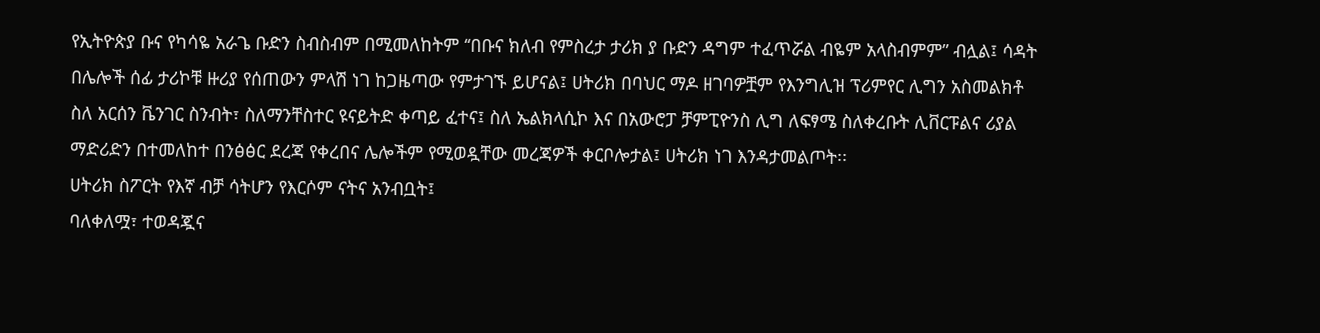የኢትዮጵያ ቡና የካሳዬ አራጌ ቡድን ስብስብም በሚመለከትም ‘‘በቡና ክለብ የምስረታ ታሪክ ያ ቡድን ዳግም ተፈጥሯል ብዬም አላስብምም” ብሏል፤ ሳዳት በሌሎች ሰፊ ታሪኮቹ ዙሪያ የሰጠውን ምላሽ ነገ ከጋዜጣው የምታገኙ ይሆናል፤ ሀትሪክ በባህር ማዶ ዘገባዎቿም የእንግሊዝ ፕሪምየር ሊግን አስመልክቶ ስለ አርሰን ቬንገር ስንብት፣ ስለማንቸስተር ዩናይትድ ቀጣይ ፈተና፤ ስለ ኤልክላሲኮ እና በአውሮፓ ቻምፒዮንስ ሊግ ለፍፃሜ ስለቀረቡት ሊቨርፑልና ሪያል ማድሪድን በተመለከተ በንፅፅር ደረጃ የቀረበና ሌሎችም የሚወዷቸው መረጃዎች ቀርቦሎታል፤ ሀትሪክ ነገ እንዳታመልጦት፡፡
ሀትሪክ ስፖርት የእኛ ብቻ ሳትሆን የእርሶም ናትና አንብቧት፤
ባለቀለሟ፣ ተወዳጇና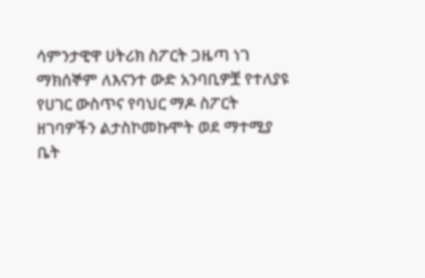ሳምንታዊዋ ሀትሪክ ስፖርት ጋዜጣ ነገ ማክሰኞም ለእናንተ ውድ አንባቢዎቿ የተለያዩ የሀገር ውስጥና የባህር ማዶ ስፖርት ዘገባዎችን ልታስኮመኩሞት ወደ ማተሚያ ቤት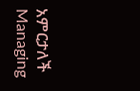አምርታለች
Managing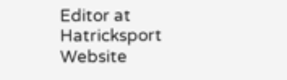Editor at Hatricksport Website